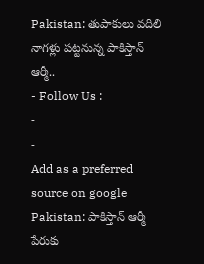Pakistan: తుపాకులు వదిలి నాగళ్లు పట్టనున్న పాకిస్తాన్ ఆర్మీ..
- Follow Us :
-
-
Add as a preferred
source on google
Pakistan: పాకిస్తాన్ ఆర్మీ పేరుకు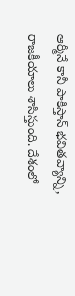ఆర్మీనే కానీ పాకిస్తాన్ భవితవ్యాన్ని, రాజకీయాలు శాసిస్తుంది. దేశంలో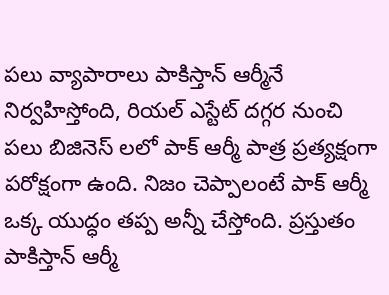పలు వ్యాపారాలు పాకిస్తాన్ ఆర్మీనే నిర్వహిస్తోంది, రియల్ ఎస్టేట్ దగ్గర నుంచి పలు బిజినెస్ లలో పాక్ ఆర్మీ పాత్ర ప్రత్యక్షంగా పరోక్షంగా ఉంది. నిజం చెప్పాలంటే పాక్ ఆర్మీ ఒక్క యుద్ధం తప్ప అన్నీ చేస్తోంది. ప్రస్తుతం పాకిస్తాన్ ఆర్మీ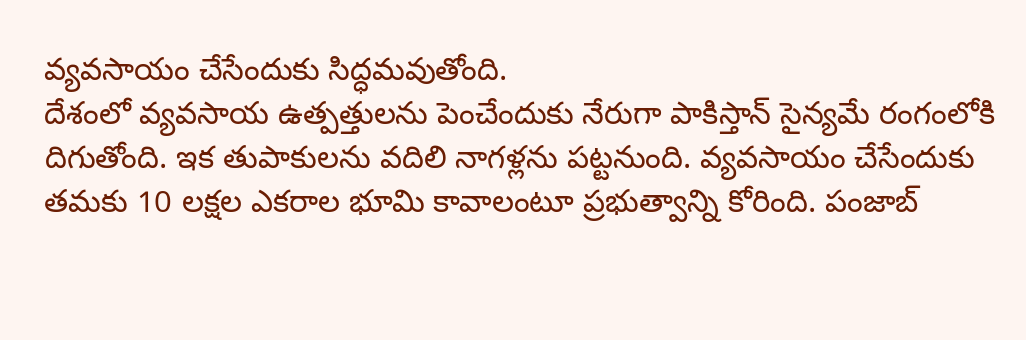వ్యవసాయం చేసేందుకు సిద్ధమవుతోంది.
దేశంలో వ్యవసాయ ఉత్పత్తులను పెంచేందుకు నేరుగా పాకిస్తాన్ సైన్యమే రంగంలోకి దిగుతోంది. ఇక తుపాకులను వదిలి నాగళ్లను పట్టనుంది. వ్యవసాయం చేసేందుకు తమకు 10 లక్షల ఎకరాల భూమి కావాలంటూ ప్రభుత్వాన్ని కోరింది. పంజాబ్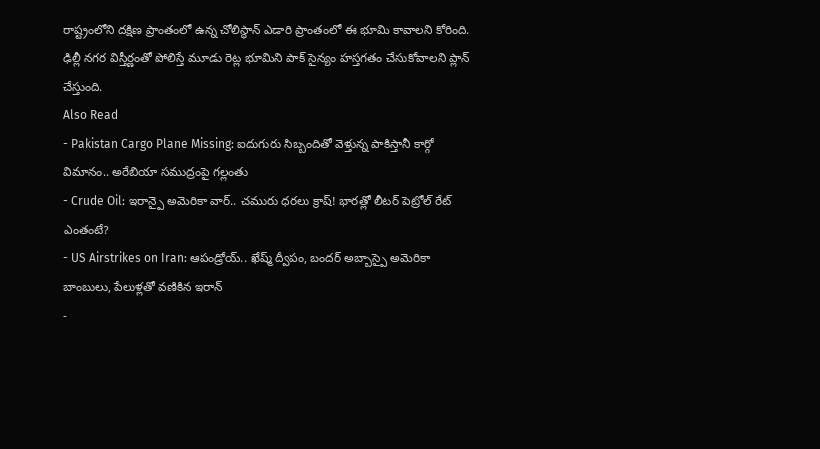రాష్ట్రంలోని దక్షిణ ప్రాంతంలో ఉన్న చోలిస్థాన్ ఎడారి ప్రాంతంలో ఈ భూమి కావాలని కోరింది. ఢిల్లీ నగర విస్తీర్ణంతో పోలిస్తే మూడు రెట్ల భూమిని పాక్ సైన్యం హస్తగతం చేసుకోవాలని ప్లాన్ చేస్తుంది.
Also Read
- Pakistan Cargo Plane Missing: ఐదుగురు సిబ్బందితో వెళ్తున్న పాకిస్తానీ కార్గో విమానం.. అరేబియా సముద్రంపై గల్లంతు
- Crude Oil: ఇరాన్పై అమెరికా వార్.. చమురు ధరలు క్రాష్! భారత్లో లీటర్ పెట్రోల్ రేట్ ఎంతంటే?
- US Airstrikes on Iran: ఆపండ్రోయ్.. ఖేష్మ్ ద్వీపం, బందర్ అబ్బాస్పై అమెరికా బాంబులు, పేలుళ్లతో వణికిన ఇరాన్
-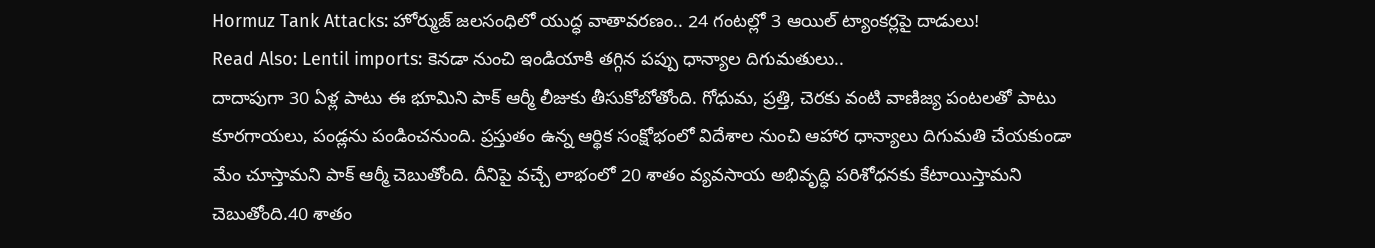Hormuz Tank Attacks: హోర్ముజ్ జలసంధిలో యుద్ధ వాతావరణం.. 24 గంటల్లో 3 ఆయిల్ ట్యాంకర్లపై దాడులు!
Read Also: Lentil imports: కెనడా నుంచి ఇండియాకి తగ్గిన పప్పు ధాన్యాల దిగుమతులు..
దాదాపుగా 30 ఏళ్ల పాటు ఈ భూమిని పాక్ ఆర్మీ లీజుకు తీసుకోబోతోంది. గోధుమ, ప్రత్తి, చెరకు వంటి వాణిజ్య పంటలతో పాటు కూరగాయలు, పండ్లను పండించనుంది. ప్రస్తుతం ఉన్న ఆర్థిక సంక్షోభంలో విదేశాల నుంచి ఆహార ధాన్యాలు దిగుమతి చేయకుండా మేం చూస్తామని పాక్ ఆర్మీ చెబుతోంది. దీనిపై వచ్చే లాభంలో 20 శాతం వ్యవసాయ అభివృద్ధి పరిశోధనకు కేటాయిస్తామని చెబుతోంది.40 శాతం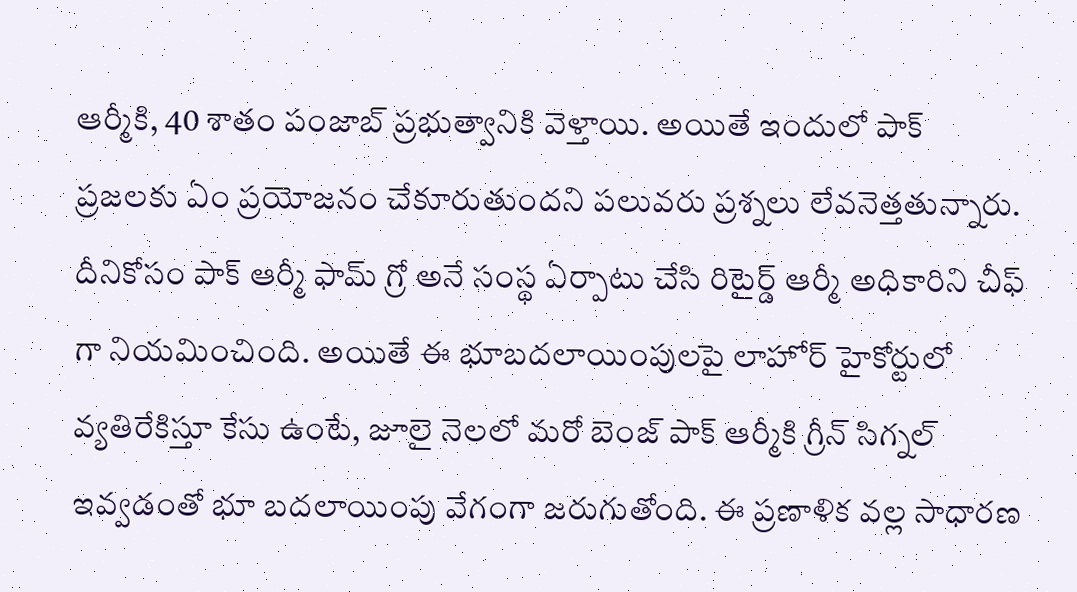ఆర్మీకి, 40 శాతం పంజాబ్ ప్రభుత్వానికి వెళ్తాయి. అయితే ఇందులో పాక్ ప్రజలకు ఏం ప్రయోజనం చేకూరుతుందని పలువరు ప్రశ్నలు లేవనెత్తతున్నారు.
దీనికోసం పాక్ ఆర్మీ ఫామ్ గ్రో అనే సంస్థ ఏర్పాటు చేసి రిటైర్డ్ ఆర్మీ అధికారిని చీఫ్ గా నియమించింది. అయితే ఈ భూబదలాయింపులపై లాహోర్ హైకోర్టులో వ్యతిరేకిస్తూ కేసు ఉంటే, జూలై నెలలో మరో బెంజ్ పాక్ ఆర్మీకి గ్రీన్ సిగ్నల్ ఇవ్వడంతో భూ బదలాయింపు వేగంగా జరుగుతోంది. ఈ ప్రణాళిక వల్ల సాధారణ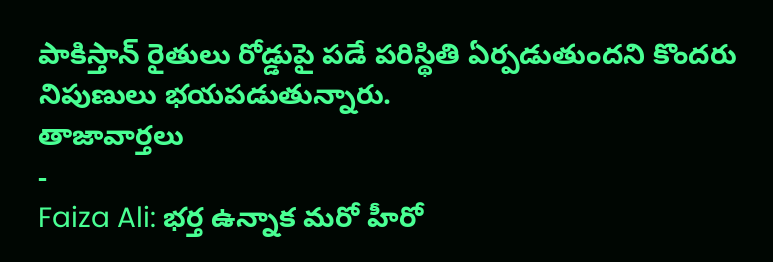పాకిస్తాన్ రైతులు రోడ్డుపై పడే పరిస్థితి ఏర్పడుతుందని కొందరు నిపుణులు భయపడుతున్నారు.
తాజావార్తలు
-
Faiza Ali: భర్త ఉన్నాక మరో హీరో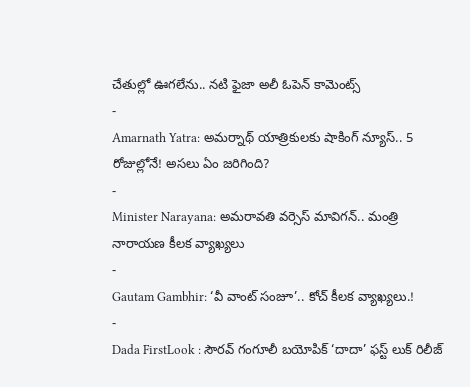చేతుల్లో ఊగలేను.. నటి ఫైజా అలీ ఓపెన్ కామెంట్స్
-
Amarnath Yatra: అమర్నాథ్ యాత్రికులకు షాకింగ్ న్యూస్.. 5 రోజుల్లోనే! అసలు ఏం జరిగింది?
-
Minister Narayana: అమరావతి వర్సెస్ మావిగన్.. మంత్రి నారాయణ కీలక వ్యాఖ్యలు
-
Gautam Gambhir: ‘వీ వాంట్ సంజూ’.. కోచ్ కీలక వ్యాఖ్యలు.!
-
Dada FirstLook : సౌరవ్ గంగూలీ బయోపిక్ ‘దాదా’ ఫస్ట్ లుక్ రిలీజ్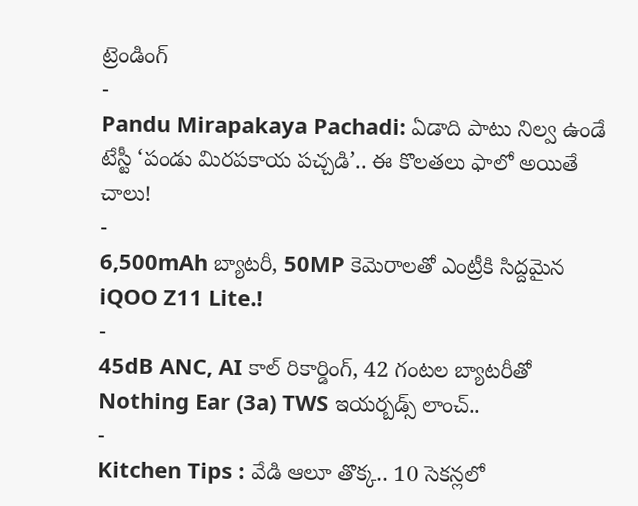ట్రెండింగ్
-
Pandu Mirapakaya Pachadi: ఏడాది పాటు నిల్వ ఉండే టేస్టీ ‘పండు మిరపకాయ పచ్చడి’.. ఈ కొలతలు ఫాలో అయితే చాలు!
-
6,500mAh బ్యాటరీ, 50MP కెమెరాలతో ఎంట్రీకి సిద్దమైన iQOO Z11 Lite.!
-
45dB ANC, AI కాల్ రికార్డింగ్, 42 గంటల బ్యాటరీతో Nothing Ear (3a) TWS ఇయర్బడ్స్ లాంచ్..
-
Kitchen Tips : వేడి ఆలూ తొక్క.. 10 సెకన్లలో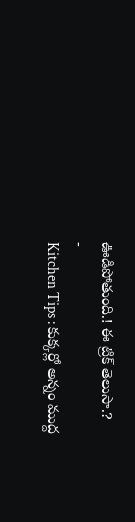ఊడిపోతుంది.! ఈ ట్రిక్ తెలుసా.?
-
Kitchen Tips : కుక్కర్లో అన్నం ముద్ద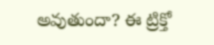అవుతుందా? ఈ ట్రిక్తో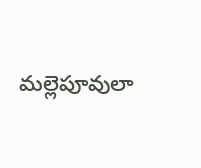మల్లెపూవులా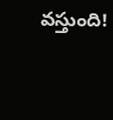వస్తుంది!